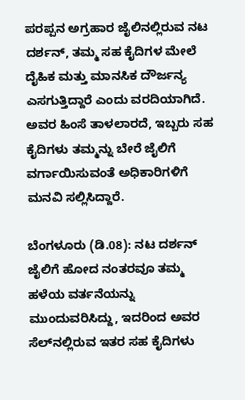ಪರಪ್ಪನ ಅಗ್ರಹಾರ ಜೈಲಿನಲ್ಲಿರುವ ನಟ ದರ್ಶನ್, ತಮ್ಮ ಸಹ ಕೈದಿಗಳ ಮೇಲೆ ದೈಹಿಕ ಮತ್ತು ಮಾನಸಿಕ ದೌರ್ಜನ್ಯ ಎಸಗುತ್ತಿದ್ದಾರೆ ಎಂದು ವರದಿಯಾಗಿದೆ. ಅವರ ಹಿಂಸೆ ತಾಳಲಾರದೆ, ಇಬ್ಬರು ಸಹ ಕೈದಿಗಳು ತಮ್ಮನ್ನು ಬೇರೆ ಜೈಲಿಗೆ ವರ್ಗಾಯಿಸುವಂತೆ ಅಧಿಕಾರಿಗಳಿಗೆ ಮನವಿ ಸಲ್ಲಿಸಿದ್ದಾರೆ.

ಬೆಂಗಳೂರು (ಡಿ.08): ನಟ ದರ್ಶನ್ ಜೈಲಿಗೆ ಹೋದ ನಂತರವೂ ತಮ್ಮ ಹಳೆಯ ವರ್ತನೆಯನ್ನು ಮುಂದುವರಿಸಿದ್ದು, ಇದರಿಂದ ಅವರ ಸೆಲ್‌ನಲ್ಲಿರುವ ಇತರ ಸಹ ಕೈದಿಗಳು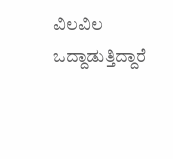ವಿಲವಿಲ ಒದ್ದಾಡುತ್ತಿದ್ದಾರೆ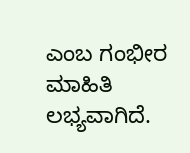ಎಂಬ ಗಂಭೀರ ಮಾಹಿತಿ ಲಭ್ಯವಾಗಿದೆ.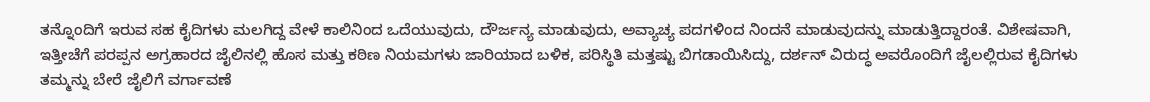ತನ್ನೊಂದಿಗೆ ಇರುವ ಸಹ ಕೈದಿಗಳು ಮಲಗಿದ್ದ ವೇಳೆ ಕಾಲಿನಿಂದ ಒದೆಯುವುದು, ದೌರ್ಜನ್ಯ ಮಾಡುವುದು, ಅವ್ಯಾಚ್ಯ ಪದಗಳಿಂದ ನಿಂದನೆ ಮಾಡುವುದನ್ನು ಮಾಡುತ್ತಿದ್ದಾರಂತೆ. ವಿಶೇಷವಾಗಿ, ಇತ್ತೀಚೆಗೆ ಪರಪ್ಪನ ಅಗ್ರಹಾರದ ಜೈಲಿನಲ್ಲಿ ಹೊಸ ಮತ್ತು ಕಠಿಣ ನಿಯಮಗಳು ಜಾರಿಯಾದ ಬಳಿಕ, ಪರಿಸ್ಥಿತಿ ಮತ್ತಷ್ಟು ಬಿಗಡಾಯಿಸಿದ್ದು, ದರ್ಶನ್ ವಿರುದ್ಧ ಅವರೊಂದಿಗೆ ಜೈಲಲ್ಲಿರುವ ಕೈದಿಗಳು ತಮ್ಮನ್ನು ಬೇರೆ ಜೈಲಿಗೆ ವರ್ಗಾವಣೆ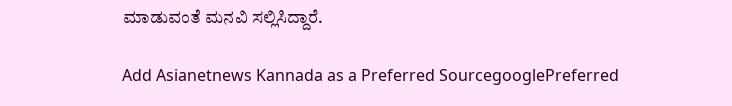ಮಾಡುವಂತೆ ಮನವಿ ಸಲ್ಲಿಸಿದ್ದಾರೆ.

Add Asianetnews Kannada as a Preferred SourcegooglePreferred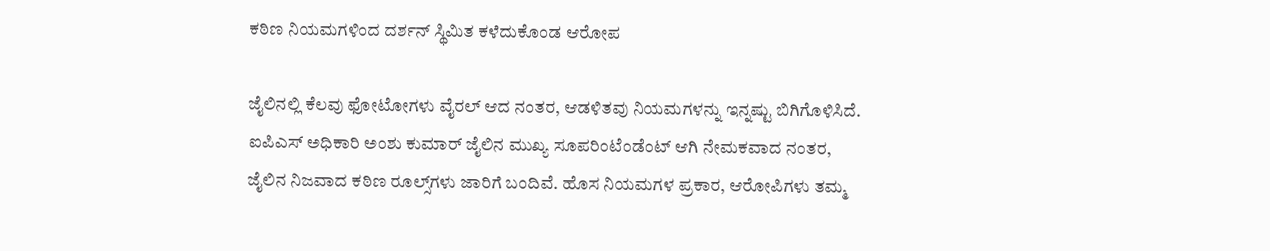ಕಠಿಣ ನಿಯಮಗಳಿಂದ ದರ್ಶನ್ ಸ್ಥಿಮಿತ ಕಳೆದುಕೊಂಡ ಆರೋಪ

ಜೈಲಿನಲ್ಲಿ ಕೆಲವು ಫೋಟೋಗಳು ವೈರಲ್ ಆದ ನಂತರ, ಆಡಳಿತವು ನಿಯಮಗಳನ್ನು ಇನ್ನಷ್ಟು ಬಿಗಿಗೊಳಿಸಿದೆ. ಐಪಿಎಸ್ ಅಧಿಕಾರಿ ಅಂಶು ಕುಮಾರ್ ಜೈಲಿನ ಮುಖ್ಯ ಸೂಪರಿಂಟೆಂಡೆಂಟ್ ಆಗಿ ನೇಮಕವಾದ ನಂತರ, ಜೈಲಿನ ನಿಜವಾದ ಕಠಿಣ ರೂಲ್ಸ್‌ಗಳು ಜಾರಿಗೆ ಬಂದಿವೆ. ಹೊಸ ನಿಯಮಗಳ ಪ್ರಕಾರ, ಆರೋಪಿಗಳು ತಮ್ಮ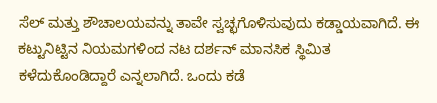ಸೆಲ್ ಮತ್ತು ಶೌಚಾಲಯವನ್ನು ತಾವೇ ಸ್ವಚ್ಛಗೊಳಿಸುವುದು ಕಡ್ಡಾಯವಾಗಿದೆ. ಈ ಕಟ್ಟುನಿಟ್ಟಿನ ನಿಯಮಗಳಿಂದ ನಟ ದರ್ಶನ್ ಮಾನಸಿಕ ಸ್ಥಿಮಿತ ಕಳೆದುಕೊಂಡಿದ್ದಾರೆ ಎನ್ನಲಾಗಿದೆ. ಒಂದು ಕಡೆ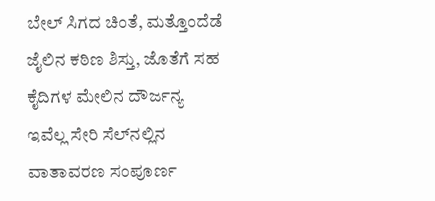ಬೇಲ್ ಸಿಗದ ಚಿಂತೆ, ಮತ್ತೊಂದೆಡೆ ಜೈಲಿನ ಕಠಿಣ ಶಿಸ್ತು, ಜೊತೆಗೆ ಸಹ ಕೈದಿಗಳ ಮೇಲಿನ ದೌರ್ಜನ್ಯ ಇವೆಲ್ಲ ಸೇರಿ ಸೆಲ್‌ನಲ್ಲಿನ ವಾತಾವರಣ ಸಂಪೂರ್ಣ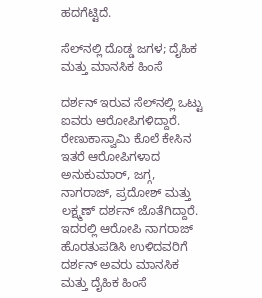ಹದಗೆಟ್ಟಿದೆ.

ಸೆಲ್‌ನಲ್ಲಿ ದೊಡ್ಡ ಜಗಳ; ದೈಹಿಕ ಮತ್ತು ಮಾನಸಿಕ ಹಿಂಸೆ

ದರ್ಶನ್ ಇರುವ ಸೆಲ್‌ನಲ್ಲಿ ಒಟ್ಟು ಐವರು ಆರೋಪಿಗಳಿದ್ದಾರೆ. ರೇಣುಕಾಸ್ವಾಮಿ ಕೊಲೆ ಕೇಸಿನ ಇತರೆ ಆರೋಪಿಗಳಾದ ಅನುಕುಮಾರ್, ಜಗ್ಗ, ನಾಗರಾಜ್, ಪ್ರದೋಶ್ ಮತ್ತು ಲಕ್ಷ್ಮಣ್ ದರ್ಶನ್ ಜೊತೆಗಿದ್ದಾರೆ. ಇದರಲ್ಲಿ ಆರೋಪಿ ನಾಗರಾಜ್ ಹೊರತುಪಡಿಸಿ ಉಳಿದವರಿಗೆ ದರ್ಶನ್ ಅವರು ಮಾನಸಿಕ ಮತ್ತು ದೈಹಿಕ ಹಿಂಸೆ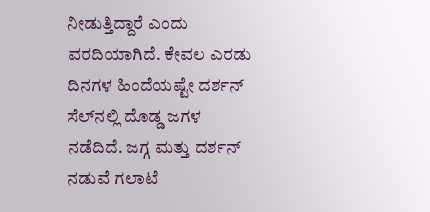ನೀಡುತ್ತಿದ್ದಾರೆ ಎಂದು ವರದಿಯಾಗಿದೆ. ಕೇವಲ ಎರಡು ದಿನಗಳ ಹಿಂದೆಯಷ್ಟೇ ದರ್ಶನ್ ಸೆಲ್‌ನಲ್ಲಿ ದೊಡ್ಡ ಜಗಳ ನಡೆದಿದೆ. ಜಗ್ಗ ಮತ್ತು ದರ್ಶನ್ ನಡುವೆ ಗಲಾಟೆ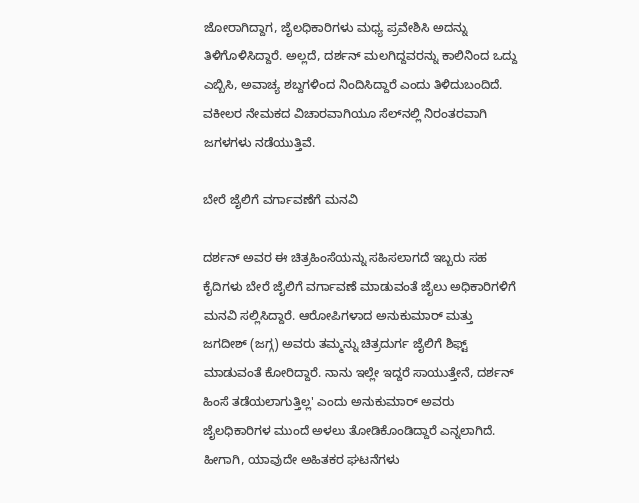ಜೋರಾಗಿದ್ದಾಗ, ಜೈಲಧಿಕಾರಿಗಳು ಮಧ್ಯ ಪ್ರವೇಶಿಸಿ ಅದನ್ನು ತಿಳಿಗೊಳಿಸಿದ್ದಾರೆ. ಅಲ್ಲದೆ, ದರ್ಶನ್ ಮಲಗಿದ್ದವರನ್ನು ಕಾಲಿನಿಂದ ಒದ್ದು ಎಬ್ಬಿಸಿ, ಅವಾಚ್ಯ ಶಬ್ದಗಳಿಂದ ನಿಂದಿಸಿದ್ದಾರೆ ಎಂದು ತಿಳಿದುಬಂದಿದೆ. ವಕೀಲರ ನೇಮಕದ ವಿಚಾರವಾಗಿಯೂ ಸೆಲ್‌ನಲ್ಲಿ ನಿರಂತರವಾಗಿ ಜಗಳಗಳು ನಡೆಯುತ್ತಿವೆ.

ಬೇರೆ ಜೈಲಿಗೆ ವರ್ಗಾವಣೆಗೆ ಮನವಿ

ದರ್ಶನ್ ಅವರ ಈ ಚಿತ್ರಹಿಂಸೆಯನ್ನು ಸಹಿಸಲಾಗದೆ ಇಬ್ಬರು ಸಹ ಕೈದಿಗಳು ಬೇರೆ ಜೈಲಿಗೆ ವರ್ಗಾವಣೆ ಮಾಡುವಂತೆ ಜೈಲು ಅಧಿಕಾರಿಗಳಿಗೆ ಮನವಿ ಸಲ್ಲಿಸಿದ್ದಾರೆ. ಆರೋಪಿಗಳಾದ ಅನುಕುಮಾರ್ ಮತ್ತು ಜಗದೀಶ್ (ಜಗ್ಗ) ಅವರು ತಮ್ಮನ್ನು ಚಿತ್ರದುರ್ಗ ಜೈಲಿಗೆ ಶಿಫ್ಟ್ ಮಾಡುವಂತೆ ಕೋರಿದ್ದಾರೆ. ನಾನು ಇಲ್ಲೇ ಇದ್ದರೆ ಸಾಯುತ್ತೇನೆ, ದರ್ಶನ್ ಹಿಂಸೆ ತಡೆಯಲಾಗುತ್ತಿಲ್ಲ' ಎಂದು ಅನುಕುಮಾರ್ ಅವರು ಜೈಲಧಿಕಾರಿಗಳ ಮುಂದೆ ಅಳಲು ತೋಡಿಕೊಂಡಿದ್ದಾರೆ ಎನ್ನಲಾಗಿದೆ. ಹೀಗಾಗಿ, ಯಾವುದೇ ಅಹಿತಕರ ಘಟನೆಗಳು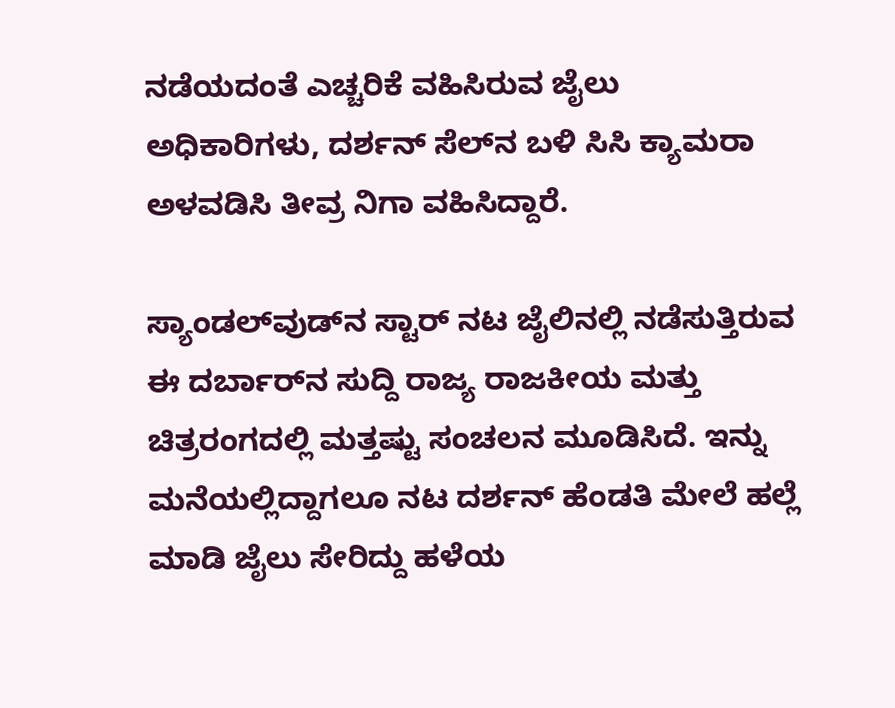ನಡೆಯದಂತೆ ಎಚ್ಚರಿಕೆ ವಹಿಸಿರುವ ಜೈಲು ಅಧಿಕಾರಿಗಳು, ದರ್ಶನ್ ಸೆಲ್‌ನ ಬಳಿ ಸಿಸಿ ಕ್ಯಾಮರಾ ಅಳವಡಿಸಿ ತೀವ್ರ ನಿಗಾ ವಹಿಸಿದ್ದಾರೆ.

ಸ್ಯಾಂಡಲ್‌ವುಡ್‌ನ ಸ್ಟಾರ್ ನಟ ಜೈಲಿನಲ್ಲಿ ನಡೆಸುತ್ತಿರುವ ಈ ದರ್ಬಾರ್‌ನ ಸುದ್ದಿ ರಾಜ್ಯ ರಾಜಕೀಯ ಮತ್ತು ಚಿತ್ರರಂಗದಲ್ಲಿ ಮತ್ತಷ್ಟು ಸಂಚಲನ ಮೂಡಿಸಿದೆ. ಇನ್ನು ಮನೆಯಲ್ಲಿದ್ದಾಗಲೂ ನಟ ದರ್ಶನ್ ಹೆಂಡತಿ ಮೇಲೆ ಹಲ್ಲೆ ಮಾಡಿ ಜೈಲು ಸೇರಿದ್ದು ಹಳೆಯ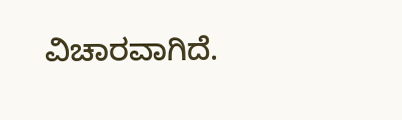ವಿಚಾರವಾಗಿದೆ.